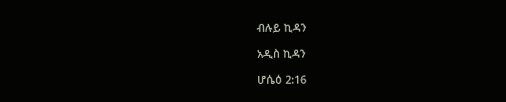ብሉይ ኪዳን

አዲስ ኪዳን

ሆሴዕ 2:16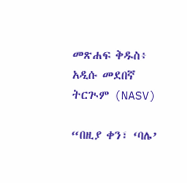መጽሐፍ ቅዱስ፥ አዲሱ መደበኛ ትርጒም (NASV)

“በዚያ ቀን፣ ‘ባሌ’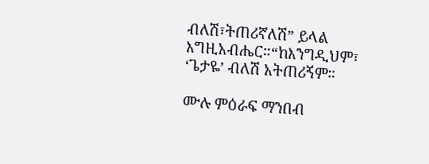ብለሽ፣ትጠሪኛለሽ” ይላል እግዚአብሔር።“ከእንግዲህም፣ ‘ጌታዬ’ ብለሽ አትጠሪኝም።

ሙሉ ምዕራፍ ማንበብ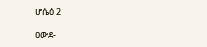ሆሴዕ 2

ዐውደ-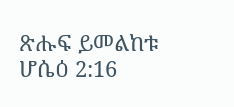ጽሑፍ ይመልከቱ ሆሴዕ 2:16